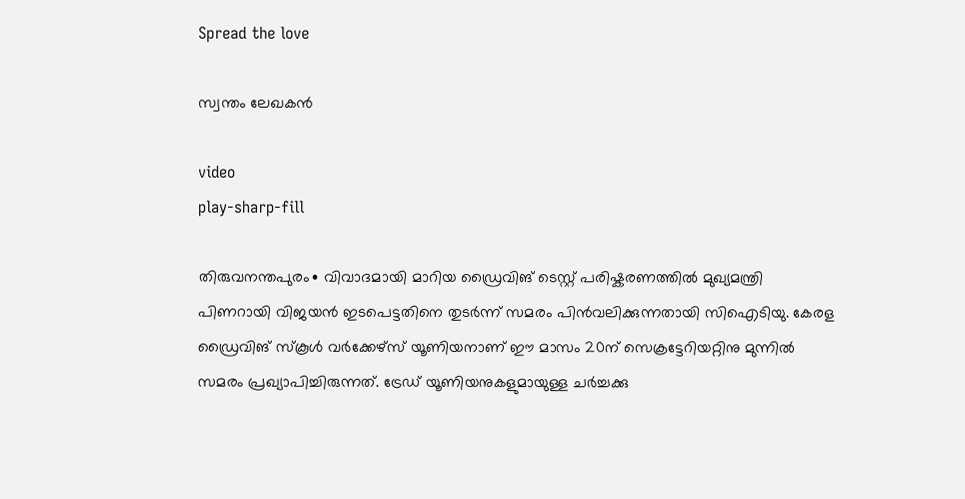Spread the love

സ്വന്തം ലേഖകൻ

video
play-sharp-fill

തിരുവനന്തപുരം∙ വിവാദമായി മാറിയ ഡ്രൈവിങ് ടെസ്റ്റ് പരിഷ്കരണത്തിൽ മുഖ്യമന്ത്രി പിണറായി വിജയൻ ഇടപെട്ടതിനെ തുടർന്ന് സമരം പിൻവലിക്കുന്നതായി സിഐടിയു. കേരള ഡ്രൈവിങ് സ്കൂൾ വർക്കേഴ്സ് യൂണിയനാണ് ഈ മാസം 20ന് സെക്രട്ടേറിയറ്റിനു മുന്നിൽ സമരം പ്രഖ്യാപിച്ചിരുന്നത്. ട്രേഡ് യൂണിയനുകളുമായുള്ള ചർച്ചക്കു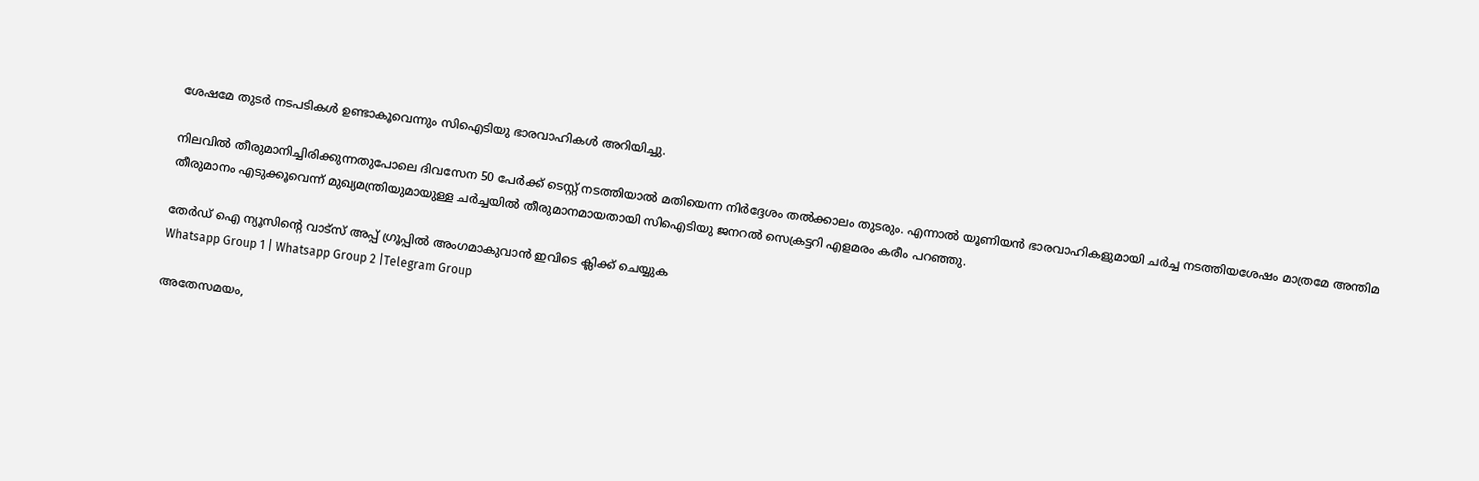ശേഷമേ തുടർ നടപടികൾ ഉണ്ടാകൂവെന്നും സിഐടിയു ഭാരവാഹികൾ അറിയിച്ചു.

നിലവിൽ തീരുമാനിച്ചിരിക്കുന്നതുപോലെ ദിവസേന 50 പേർക്ക് ടെസ്റ്റ് നടത്തിയാൽ മതിയെന്ന നിർദ്ദേശം തൽക്കാലം തുടരും. എന്നാൽ യൂണിയൻ ഭാരവാഹികളുമായി ചർച്ച നടത്തിയശേഷം മാത്രമേ അന്തിമ തീരുമാനം എടുക്കൂവെന്ന് മുഖ്യമന്ത്രിയുമായുള്ള ചർച്ചയിൽ തീരുമാനമായതായി സിഐടിയു ജനറൽ സെക്രട്ടറി എളമരം കരീം പറഞ്ഞു.

തേർഡ് ഐ ന്യൂസിന്റെ വാട്സ് അപ്പ് ഗ്രൂപ്പിൽ അംഗമാകുവാൻ ഇവിടെ ക്ലിക്ക് ചെയ്യുക
Whatsapp Group 1 | Whatsapp Group 2 |Telegram Group

അതേസമയം,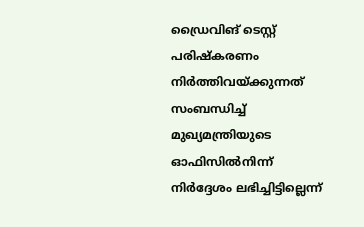ഡ്രൈവിങ് ടെസ്റ്റ് പരിഷ്കരണം നിർത്തിവയ്ക്കുന്നത് സംബന്ധിച്ച് മുഖ്യമന്ത്രിയുടെ ഓഫിസിൽനിന്ന് നിർദ്ദേശം ലഭിച്ചിട്ടില്ലെന്ന്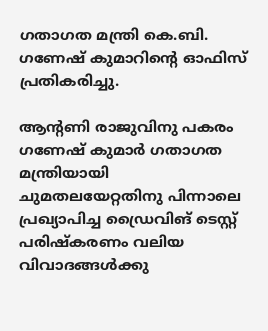ഗതാഗത മന്ത്രി കെ.ബി. ഗണേഷ് കുമാറിന്റെ ഓഫിസ് പ്രതികരിച്ചു.

ആന്റണി രാജുവിനു പകരം ഗണേഷ് കുമാർ ഗതാഗത മന്ത്രിയായി ചുമതലയേറ്റതിനു പിന്നാലെ പ്രഖ്യാപിച്ച ഡ്രൈവിങ് ടെസ്റ്റ് പരിഷ്കരണം വലിയ വിവാദങ്ങൾക്കു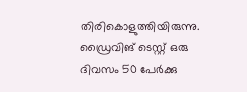തിരികൊളുത്തിയിരുന്നു. ഡ്രൈവിങ് ടെസ്റ്റ് ഒരു ദിവസം 50 പേർക്കു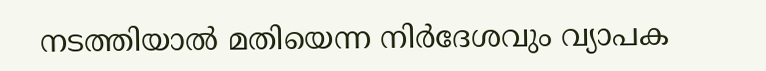നടത്തിയാൽ മതിയെന്ന നിർദേശവും വ്യാപക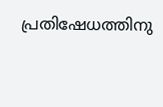പ്രതിഷേധത്തിനു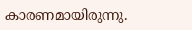കാരണമായിരുന്നു.